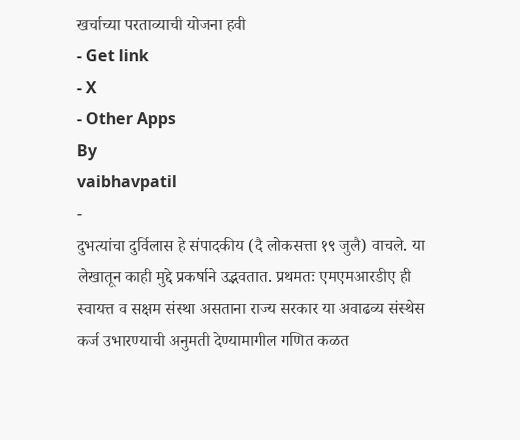खर्चाच्या परताव्याची योजना हवी
- Get link
- X
- Other Apps
By
vaibhavpatil
-
दुभत्यांचा दुर्विलास हे संपादकीय (दै लोकसत्ता १९ जुलै) वाचले. या लेखातून काही मुद्दे प्रकर्षाने उद्भवतात. प्रथमतः एमएमआरडीए ही स्वायत्त व सक्षम संस्था असताना राज्य सरकार या अवाढव्य संस्थेस कर्ज उभारण्याची अनुमती देण्यामागील गणित कळत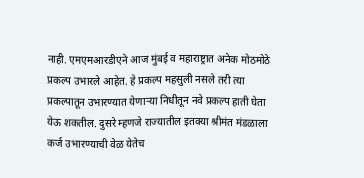नाही. एमएमआरडीएने आज मुंबई व महाराष्ट्रात अनेक मोठमोठे प्रकल्प उभारले आहेत. हे प्रकल्प महसुली नसले तरी त्या प्रकल्पातून उभारण्यात येणाऱ्या निधीतून नवे प्रकल्प हाती घेता येऊ शकतील. दुसरे म्हणजे राज्यातील इतक्या श्रीमंत मंडळाला कर्ज उभारण्याची वेळ येतेच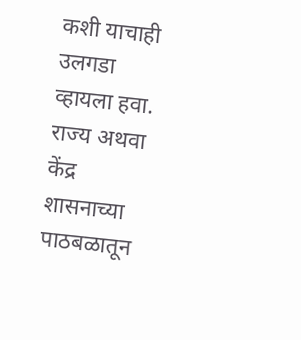कशी याचाही उलगडा व्हायला हवा. राज्य अथवा केंद्र शासनाच्या पाठबळातून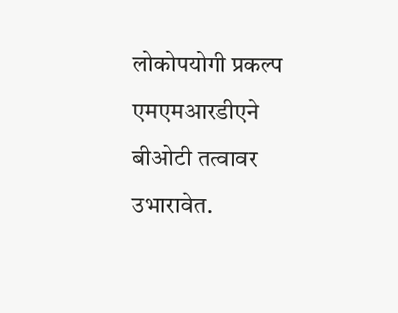लोकोपयोगी प्रकल्प एमएमआरडीएने बीओटी तत्वावर उभारावेत.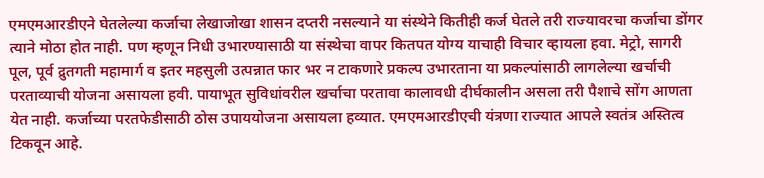एमएमआरडीएने घेतलेल्या कर्जाचा लेखाजोखा शासन दप्तरी नसल्याने या संस्थेने कितीही कर्ज घेतले तरी राज्यावरचा कर्जाचा डोंगर त्याने मोठा होत नाही. पण म्हणून निधी उभारण्यासाठी या संस्थेचा वापर कितपत योग्य याचाही विचार व्हायला हवा. मेट्रो, सागरी पूल, पूर्व द्रुतगती महामार्ग व इतर महसुली उत्पन्नात फार भर न टाकणारे प्रकल्प उभारताना या प्रकल्पांसाठी लागलेल्या खर्चाची परताव्याची योजना असायला हवी. पायाभूत सुविधांवरील खर्चाचा परतावा कालावधी दीर्घकालीन असला तरी पैशाचे सोंग आणता येत नाही. कर्जाच्या परतफेडीसाठी ठोस उपाययोजना असायला हव्यात. एमएमआरडीएची यंत्रणा राज्यात आपले स्वतंत्र अस्तित्व टिकवून आहे.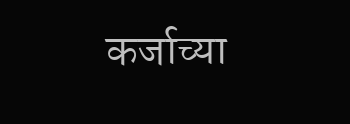कर्जाच्या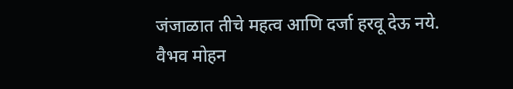जंजाळात तीचे महत्व आणि दर्जा हरवू देऊ नये.
वैभव मोहन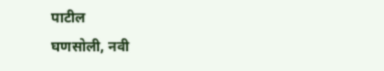पाटील
घणसोली, नवी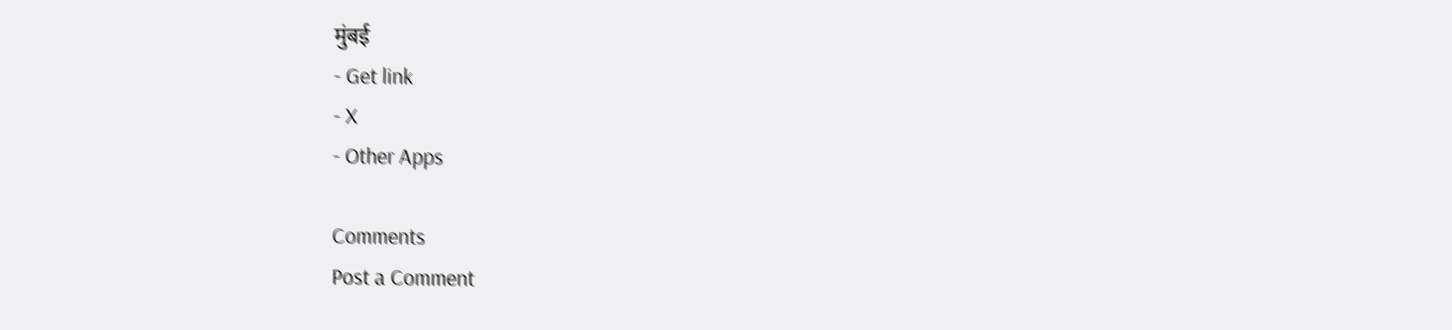मुंबई
- Get link
- X
- Other Apps

Comments
Post a Comment